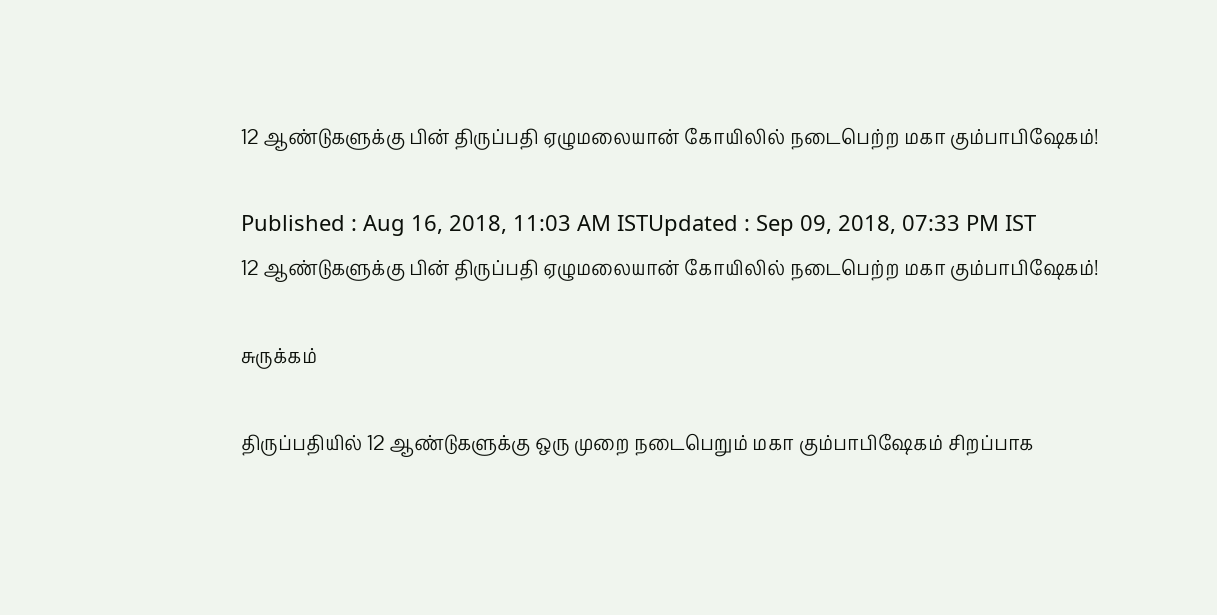12 ஆண்டுகளுக்கு பின் திருப்பதி ஏழுமலையான் கோயிலில் நடைபெற்ற மகா கும்பாபிஷேகம்!

Published : Aug 16, 2018, 11:03 AM ISTUpdated : Sep 09, 2018, 07:33 PM IST
12 ஆண்டுகளுக்கு பின் திருப்பதி ஏழுமலையான் கோயிலில் நடைபெற்ற மகா கும்பாபிஷேகம்!

சுருக்கம்

திருப்பதியில் 12 ஆண்டுகளுக்கு ஒரு முறை நடைபெறும் மகா கும்பாபிஷேகம் சிறப்பாக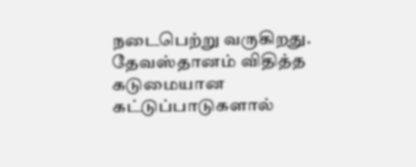நடைபெற்று வருகிறது. தேவஸ்தானம் விதித்த கடுமையான கட்டுப்பாடுகளால்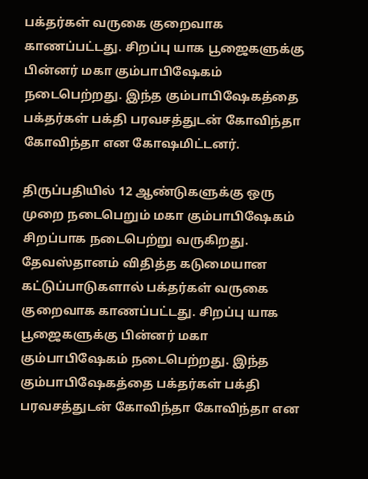பக்தர்கள் வருகை குறைவாக காணப்பட்டது. சிறப்பு யாக பூஜைகளுக்கு பின்னர் மகா கும்பாபிஷேகம் நடைபெற்றது. இந்த கும்பாபிஷேகத்தை பக்தர்கள் பக்தி பரவசத்துடன் கோவிந்தா கோவிந்தா என கோஷமிட்டனர்.

திருப்பதியில் 12 ஆண்டுகளுக்கு ஒரு முறை நடைபெறும் மகா கும்பாபிஷேகம் சிறப்பாக நடைபெற்று வருகிறது. தேவஸ்தானம் விதித்த கடுமையான கட்டுப்பாடுகளால் பக்தர்கள் வருகை குறைவாக காணப்பட்டது. சிறப்பு யாக பூஜைகளுக்கு பின்னர் மகா கும்பாபிஷேகம் நடைபெற்றது. இந்த கும்பாபிஷேகத்தை பக்தர்கள் பக்தி பரவசத்துடன் கோவிந்தா கோவிந்தா என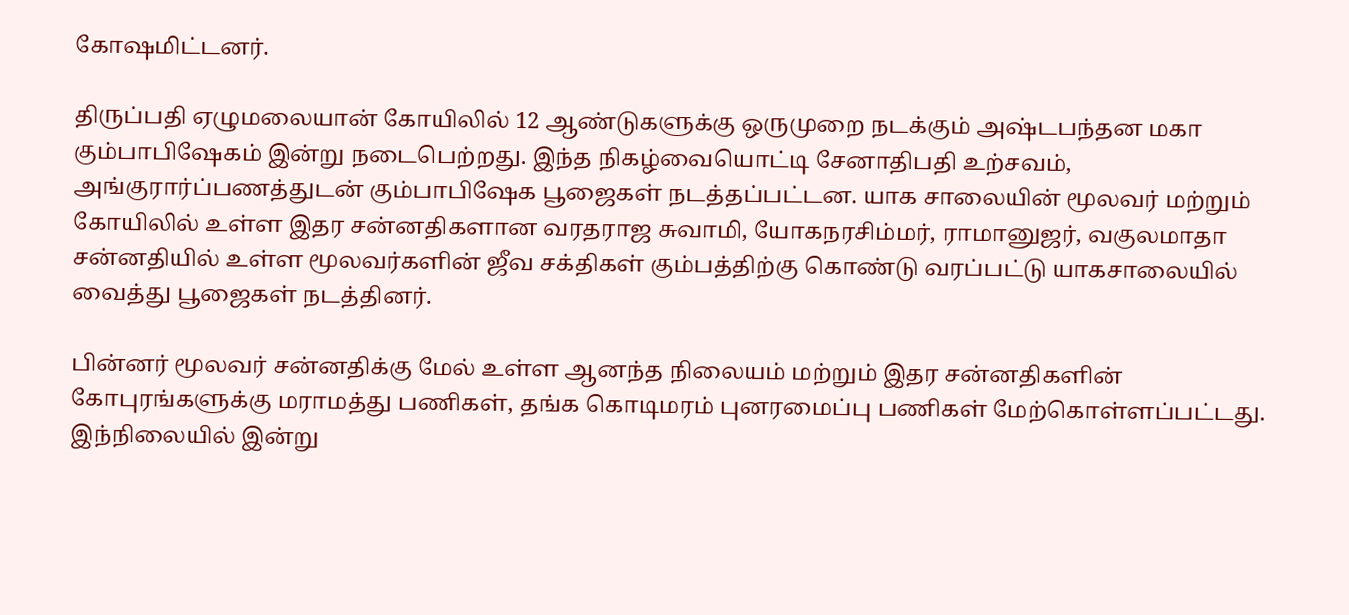கோஷமிட்டனர்.

திருப்பதி ஏழுமலையான் கோயிலில் 12 ஆண்டுகளுக்கு ஒருமுறை நடக்கும் அஷ்டபந்தன மகா கும்பாபிஷேகம் இன்று நடைபெற்றது. இந்த நிகழ்வையொட்டி சேனாதிபதி உற்சவம், அங்குரார்ப்பணத்துடன் கும்பாபிஷேக பூஜைகள் நடத்தப்பட்டன. யாக சாலையின் மூலவர் மற்றும் கோயிலில் உள்ள இதர சன்னதிகளான வரதராஜ சுவாமி, யோகநரசிம்மர், ராமானுஜர், வகுலமாதா சன்னதியில் உள்ள மூலவர்களின் ஜீவ சக்திகள் கும்பத்திற்கு கொண்டு வரப்பட்டு யாகசாலையில் வைத்து பூஜைகள் நடத்தினர்.

பின்னர் மூலவர் சன்னதிக்கு மேல் உள்ள ஆனந்த நிலையம் மற்றும் இதர சன்னதிகளின் கோபுரங்களுக்கு மராமத்து பணிகள், தங்க கொடிமரம் புனரமைப்பு பணிகள் மேற்கொள்ளப்பட்டது. இந்நிலையில் இன்று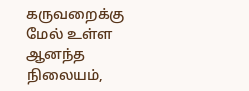கருவறைக்கு மேல் உள்ள ஆனந்த நிலையம்,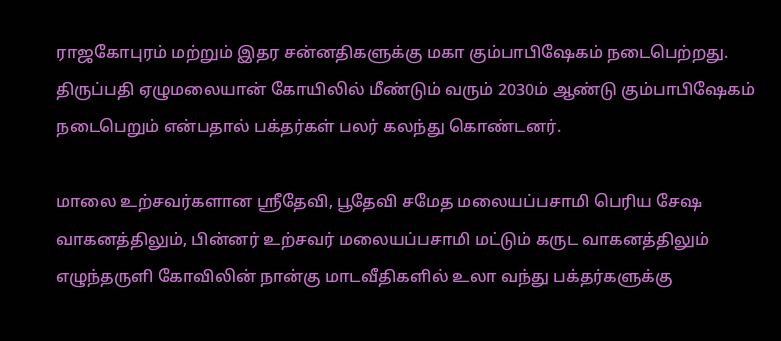ராஜகோபுரம் மற்றும் இதர சன்னதிகளுக்கு மகா கும்பாபிஷேகம் நடைபெற்றது. திருப்பதி ஏழுமலையான் கோயிலில் மீண்டும் வரும் 2030ம் ஆண்டு கும்பாபிஷேகம் நடைபெறும் என்பதால் பக்தர்கள் பலர் கலந்து கொண்டனர்.

மாலை உற்சவர்களான ஸ்ரீதேவி, பூதேவி சமேத மலையப்பசாமி பெரிய சேஷ வாகனத்திலும், பின்னர் உற்சவர் மலையப்பசாமி மட்டும் கருட வாகனத்திலும் எழுந்தருளி கோவிலின் நான்கு மாடவீதிகளில் உலா வந்து பக்தர்களுக்கு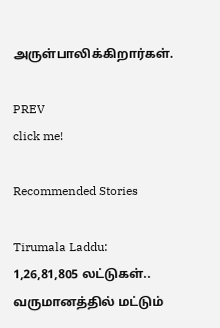அருள்பாலிக்கிறார்கள்.

PREV
click me!

Recommended Stories

Tirumala Laddu: 1,26,81,805 லட்டுகள்.. வருமானத்தில் மட்டும்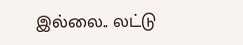இல்லை.. லட்டு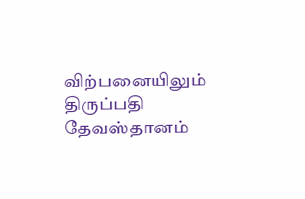விற்பனையிலும் திருப்பதி தேவஸ்தானம்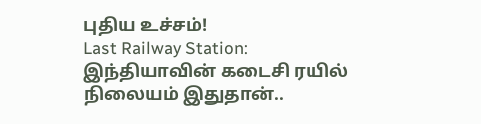புதிய உச்சம்!
Last Railway Station: இந்தியாவின் கடைசி ரயில் நிலையம் இதுதான்..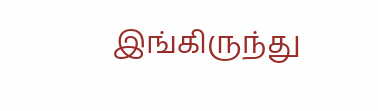இங்கிருந்து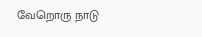வேறொரு நாடு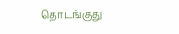தொடங்குது